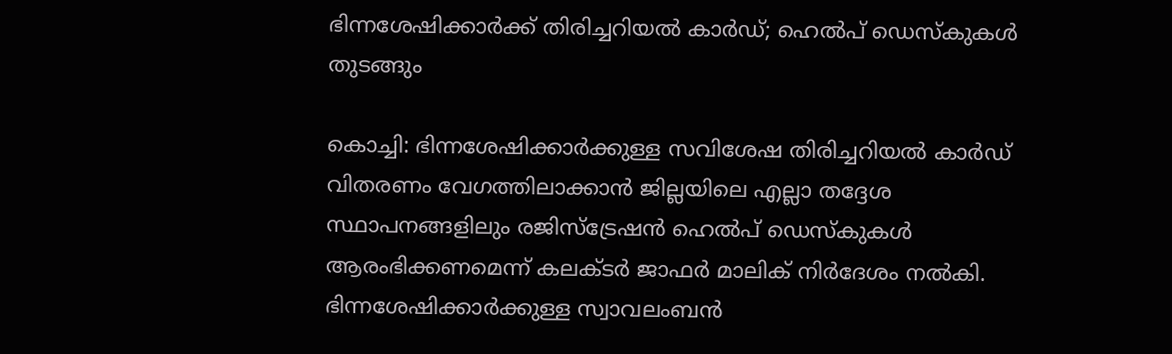ഭിന്നശേഷിക്കാർക്ക് തിരിച്ചറിയൽ കാർഡ്; ഹെൽപ് ഡെസ്കുകൾ തുടങ്ങും

കൊച്ചി: ഭിന്നശേഷിക്കാർക്കുള്ള സവിശേഷ തിരിച്ചറിയൽ കാർഡ് വിതരണം വേഗത്തിലാക്കാൻ ജില്ലയിലെ എല്ലാ തദ്ദേശ സ്ഥാപനങ്ങളിലും രജിസ്ട്രേഷൻ ഹെൽപ് ഡെസ്കുകൾ ആരംഭിക്കണമെന്ന് കലക്ടർ ജാഫർ മാലിക് നിർദേശം നൽകി. ഭിന്നശേഷിക്കാർക്കുള്ള സ്വാവലംബൻ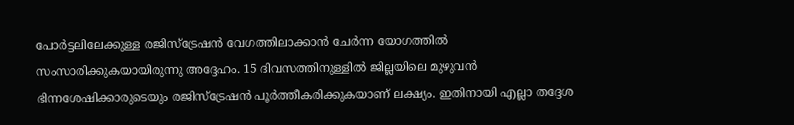പോർട്ടലിലേക്കുള്ള രജിസ്ട്രേഷൻ വേഗത്തിലാക്കാൻ ചേർന്ന യോഗത്തിൽ സംസാരിക്കുകയായിരുന്നു അദ്ദേഹം. 15 ദിവസത്തിനുള്ളിൽ ജില്ലയിലെ മുഴുവൻ ഭിന്നശേഷിക്കാരുടെയും രജിസ്ട്രേഷൻ പൂർത്തീകരിക്കുകയാണ് ലക്ഷ്യം. ഇതിനായി എല്ലാ തദ്ദേശ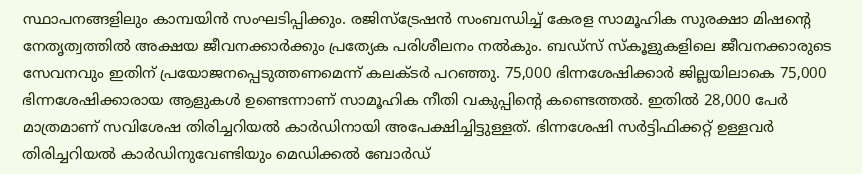സ്ഥാപനങ്ങളിലും കാമ്പയിൻ സംഘടിപ്പിക്കും. രജിസ്ട്രേഷൻ സംബന്ധിച്ച് കേരള സാമൂഹിക സുരക്ഷാ മിഷന്‍റെ നേതൃത്വത്തിൽ അക്ഷയ ജീവനക്കാർക്കും പ്രത്യേക പരിശീലനം നൽകും. ബഡ്സ് സ്കൂളുകളിലെ ജീവനക്കാരുടെ സേവനവും ഇതിന് പ്രയോജനപ്പെടുത്തണമെന്ന് കലക്ടർ പറഞ്ഞു. 75,000 ഭിന്നശേഷിക്കാർ ജില്ലയിലാകെ 75,000 ഭിന്നശേഷിക്കാരായ ആളുകൾ ഉണ്ടെന്നാണ് സാമൂഹിക നീതി വകുപ്പിന്‍റെ കണ്ടെത്തൽ. ഇതിൽ 28,000 പേർ മാത്രമാണ് സവിശേഷ തിരിച്ചറിയൽ കാർഡിനായി അപേക്ഷിച്ചിട്ടുള്ളത്. ഭിന്നശേഷി സര്‍ട്ടിഫിക്കറ്റ് ഉള്ളവർ തിരിച്ചറിയൽ കാർഡിനുവേണ്ടിയും മെഡിക്കൽ ബോർഡ്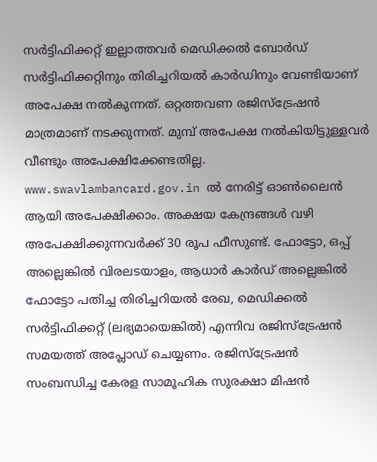സർട്ടിഫിക്കറ്റ് ഇല്ലാത്തവർ മെഡിക്കൽ ബോർഡ് സർട്ടിഫിക്കറ്റിനും തിരിച്ചറിയൽ കാർഡിനും വേണ്ടിയാണ് അപേക്ഷ നൽകുന്നത്. ഒറ്റത്തവണ രജിസ്ട്രേഷൻ മാത്രമാണ് നടക്കുന്നത്. മുമ്പ് അപേക്ഷ നൽകിയിട്ടുള്ളവർ വീണ്ടും അപേക്ഷിക്കേണ്ടതില്ല. www.swavlambancard.gov.in ൽ നേരിട്ട് ഓൺലൈൻ ആയി അപേക്ഷിക്കാം. അക്ഷയ കേന്ദ്രങ്ങള്‍ വഴി അപേക്ഷിക്കുന്നവർക്ക് 30 രൂപ ഫീസുണ്ട്. ഫോട്ടോ, ഒപ്പ് അല്ലെങ്കിൽ വിരലടയാളം, ആധാർ കാര്‍ഡ് അല്ലെങ്കിൽ ഫോട്ടോ പതിച്ച തിരിച്ചറിയൽ രേഖ, മെഡിക്കൽ സർട്ടിഫിക്കറ്റ് (ലഭ്യമായെങ്കിൽ) എന്നിവ രജിസ്ട്രേഷൻ സമയത്ത് അപ്ലോഡ് ചെയ്യണം. രജിസ്ട്രേഷൻ സംബന്ധിച്ച കേരള സാമൂഹിക സുരക്ഷാ മിഷൻ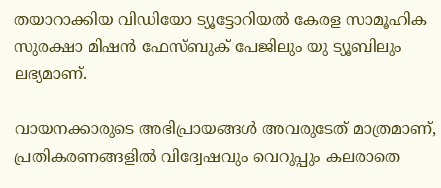തയാറാക്കിയ വിഡിയോ ട്യൂട്ടോറിയൽ കേരള സാമൂഹിക സുരക്ഷാ മിഷൻ ഫേസ്ബുക് പേജിലും യു ട്യൂബിലും ലഭ്യമാണ്.

വായനക്കാരുടെ അഭിപ്രായങ്ങള്‍ അവരുടേത് മാത്രമാണ്, പ്രതികരണങ്ങളിൽ വിദ്വേഷവും വെറുപ്പും കലരാതെ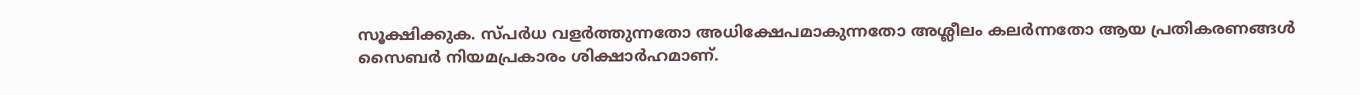സൂക്ഷിക്കുക. സ്പർധ വളർത്തുന്നതോ അധിക്ഷേപമാകുന്നതോ അശ്ലീലം കലർന്നതോ ആയ പ്രതികരണങ്ങൾ സൈബർ നിയമപ്രകാരം ശിക്ഷാർഹമാണ്.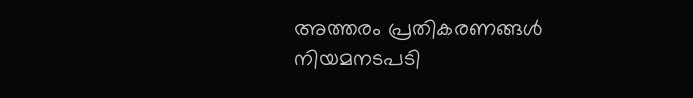അത്തരം പ്രതികരണങ്ങൾ നിയമനടപടി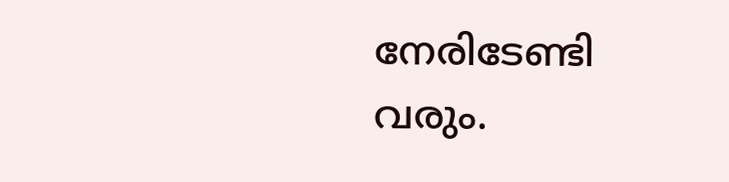നേരിടേണ്ടി വരും.